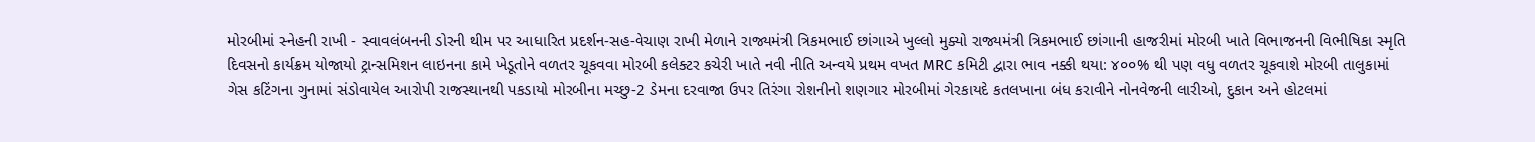મોરબીમાં સ્નેહની રાખી - સ્વાવલંબનની ડોરની થીમ પર આધારિત પ્રદર્શન-સહ-વેચાણ રાખી મેળાને રાજ્યમંત્રી ત્રિકમભાઈ છાંગાએ ખુલ્લો મુક્યો રાજ્યમંત્રી ત્રિકમભાઈ છાંગાની હાજરીમાં મોરબી ખાતે વિભાજનની વિભીષિકા સ્મૃતિ દિવસનો કાર્યક્રમ યોજાયો ટ્રાન્સમિશન લાઇનના કામે ખેડૂતોને વળતર ચૂકવવા મોરબી કલેક્ટર કચેરી ખાતે નવી નીતિ અન્વયે પ્રથમ વખત MRC કમિટી દ્વારા ભાવ નક્કી થયા: ૪૦૦% થી પણ વધુ વળતર ચૂકવાશે મોરબી તાલુકામાં ગેસ કટિંગના ગુનામાં સંડોવાયેલ આરોપી રાજસ્થાનથી પકડાયો મોરબીના મચ્છુ-2 ડેમના દરવાજા ઉપર તિરંગા રોશનીનો શણગાર મોરબીમાં ગેરકાયદે કતલખાના બંધ કરાવીને નોનવેજની લારીઓ, દુકાન અને હોટલમાં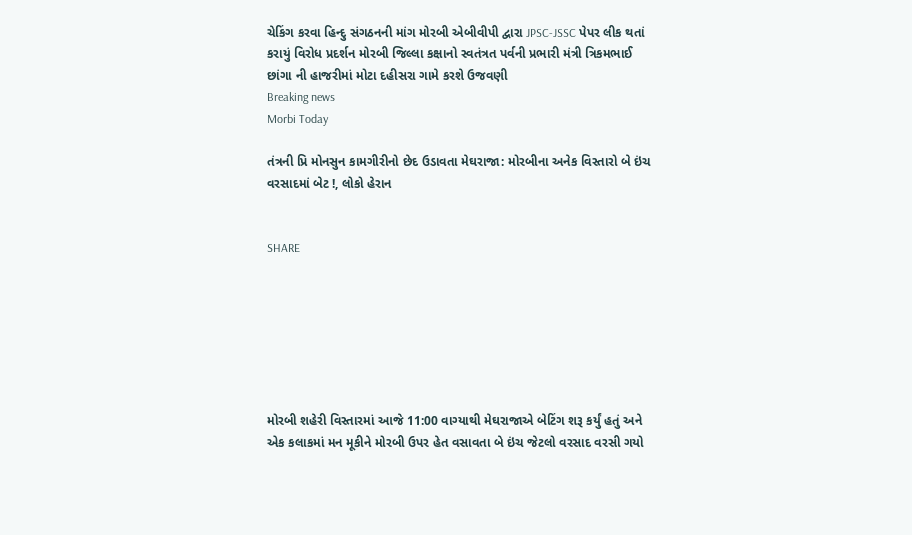ચેકિંગ કરવા હિન્દુ સંગઠનની માંગ મોરબી એબીવીપી દ્વારા JPSC-JSSC પેપર લીક થતાં કરાયું વિરોધ પ્રદર્શન મોરબી જિલ્લા કક્ષાનો સ્વતંત્રત પર્વની પ્રભારી મંત્રી ત્રિકમભાઈ છાંગા ની હાજરીમાં મોટા દહીસરા ગામે કરશે ઉજવણી
Breaking news
Morbi Today

તંત્રની પ્રિ મોનસુન કામગીરીનો છેદ ઉડાવતા મેઘરાજા: મોરબીના અનેક વિસ્તારો બે ઇંચ વરસાદમાં બેટ !, લોકો હેરાન


SHARE







મોરબી શહેરી વિસ્તારમાં આજે 11:00 વાગ્યાથી મેઘરાજાએ બેટિંગ શરૂ કર્યું હતું અને એક કલાકમાં મન મૂકીને મોરબી ઉપર હેત વસાવતા બે ઇંચ જેટલો વરસાદ વરસી ગયો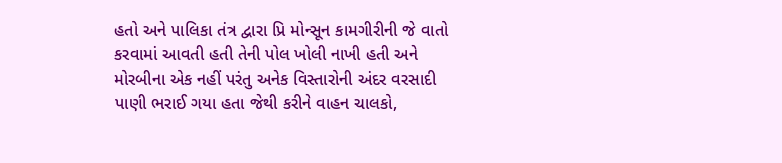હતો અને પાલિકા તંત્ર દ્વારા પ્રિ મોન્સૂન કામગીરીની જે વાતો કરવામાં આવતી હતી તેની પોલ ખોલી નાખી હતી અને મોરબીના એક નહીં પરંતુ અનેક વિસ્તારોની અંદર વરસાદી પાણી ભરાઈ ગયા હતા જેથી કરીને વાહન ચાલકો,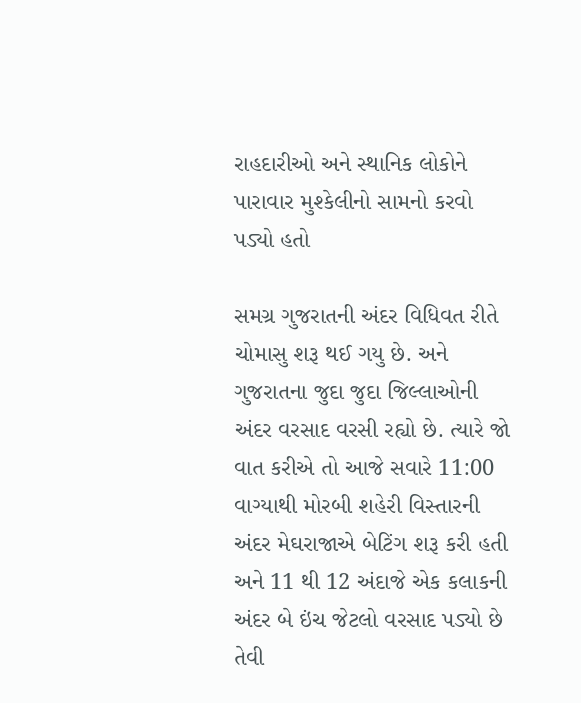રાહદારીઓ અને સ્થાનિક લોકોને પારાવાર મુશ્કેલીનો સામનો કરવો પડ્યો હતો

સમગ્ર ગુજરાતની અંદર વિધિવત રીતે ચોમાસુ શરૂ થઈ ગયુ છે. અને ગુજરાતના જુદા જુદા જિલ્લાઓની અંદર વરસાદ વરસી રહ્યો છે. ત્યારે જો વાત કરીએ તો આજે સવારે 11:00 વાગ્યાથી મોરબી શહેરી વિસ્તારની અંદર મેઘરાજાએ બેટિંગ શરૂ કરી હતી અને 11 થી 12 અંદાજે એક કલાકની અંદર બે ઇંચ જેટલો વરસાદ પડ્યો છે તેવી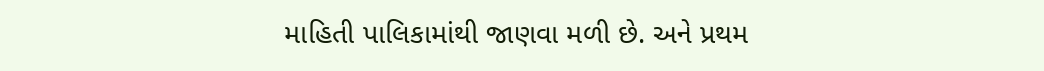માહિતી પાલિકામાંથી જાણવા મળી છે. અને પ્રથમ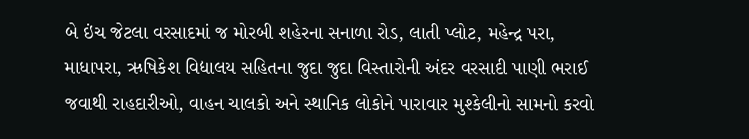બે ઇંચ જેટલા વરસાદમાં જ મોરબી શહેરના સનાળા રોડ, લાતી પ્લોટ, મહેન્દ્ર પરા, માધાપરા, ઋષિકેશ વિદ્યાલય સહિતના જુદા જુદા વિસ્તારોની અંદર વરસાદી પાણી ભરાઈ જવાથી રાહદારીઓ, વાહન ચાલકો અને સ્થાનિક લોકોને પારાવાર મુશ્કેલીનો સામનો કરવો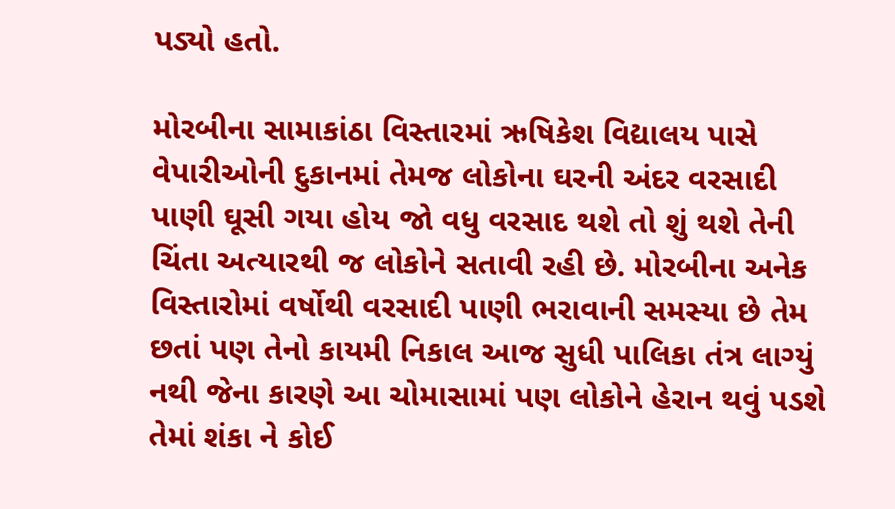પડ્યો હતો.

મોરબીના સામાકાંઠા વિસ્તારમાં ઋષિકેશ વિદ્યાલય પાસે વેપારીઓની દુકાનમાં તેમજ લોકોના ઘરની અંદર વરસાદી પાણી ઘૂસી ગયા હોય જો વધુ વરસાદ થશે તો શું થશે તેની ચિંતા અત્યારથી જ લોકોને સતાવી રહી છે. મોરબીના અનેક વિસ્તારોમાં વર્ષોથી વરસાદી પાણી ભરાવાની સમસ્યા છે તેમ છતાં પણ તેનો કાયમી નિકાલ આજ સુધી પાલિકા તંત્ર લાગ્યું નથી જેના કારણે આ ચોમાસામાં પણ લોકોને હેરાન થવું પડશે તેમાં શંકા ને કોઈ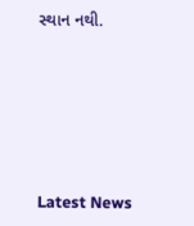સ્થાન નથી.






Latest News